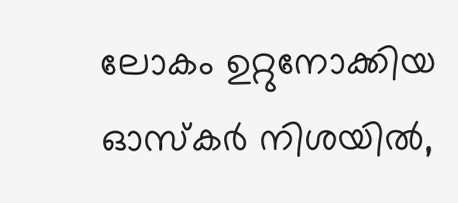ലോകം ഉറ്റുനോക്കിയ ഓസ്കർ നിശയിൽ,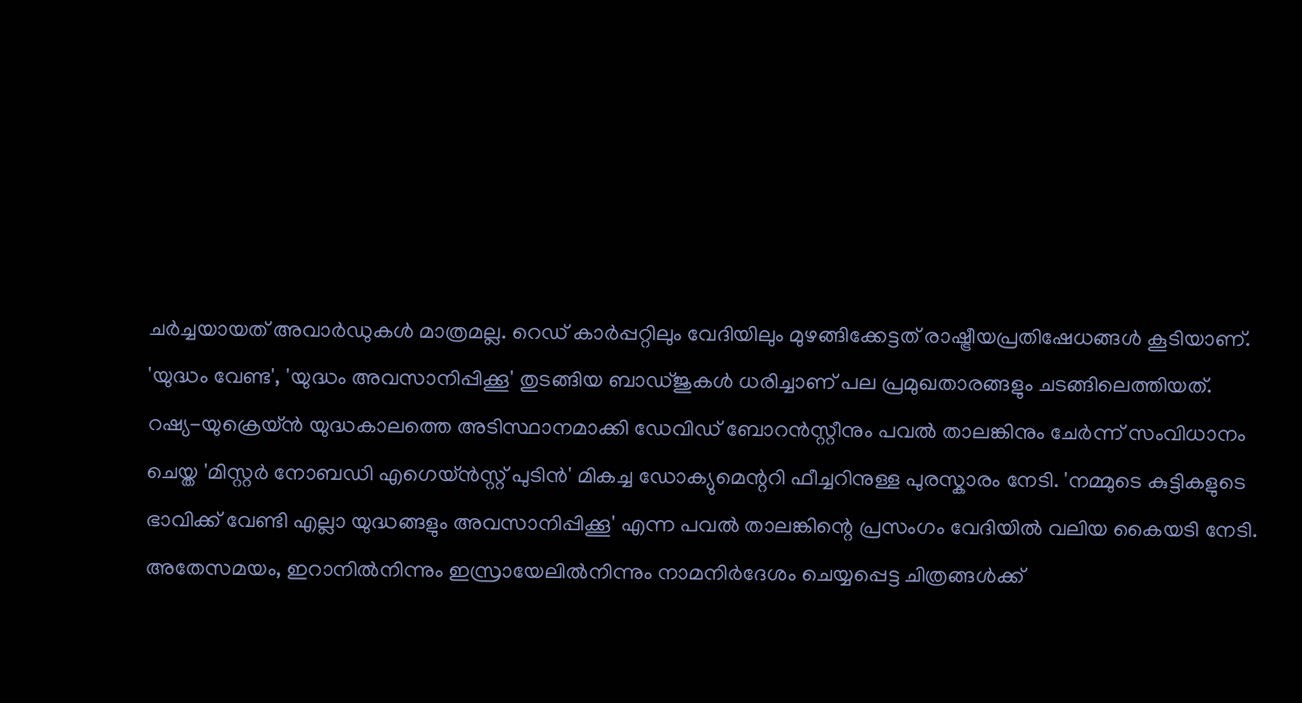ചർച്ചയായത് അവാർഡുകൾ മാത്രമല്ല. റെഡ് കാർപ്പറ്റിലും വേദിയിലും മുഴങ്ങിക്കേട്ടത് രാഷ്ട്രീയപ്രതിഷേധങ്ങൾ കൂടിയാണ്. 'യുദ്ധം വേണ്ട', 'യുദ്ധം അവസാനിപ്പിക്കൂ' തുടങ്ങിയ ബാഡ്ജുകൾ ധരിച്ചാണ് പല പ്രമുഖതാരങ്ങളും ചടങ്ങിലെത്തിയത്.
റഷ്യ-യുക്രെയ്ൻ യുദ്ധകാലത്തെ അടിസ്ഥാനമാക്കി ഡേവിഡ് ബോറൻസ്റ്റീനും പവൽ താലങ്കിനും ചേർന്ന് സംവിധാനം ചെയ്ത 'മിസ്റ്റർ നോബഡി എഗെയ്ൻസ്റ്റ് പുടിൻ' മികച്ച ഡോക്യുമെന്ററി ഫീച്ചറിനുള്ള പുരസ്കാരം നേടി. 'നമ്മുടെ കുട്ടികളുടെ ഭാവിക്ക് വേണ്ടി എല്ലാ യുദ്ധങ്ങളും അവസാനിപ്പിക്കൂ' എന്ന പവൽ താലങ്കിന്റെ പ്രസംഗം വേദിയിൽ വലിയ കൈയടി നേടി.
അതേസമയം, ഇറാനിൽനിന്നും ഇസ്രായേലിൽനിന്നും നാമനിർദേശം ചെയ്യപ്പെട്ട ചിത്രങ്ങൾക്ക്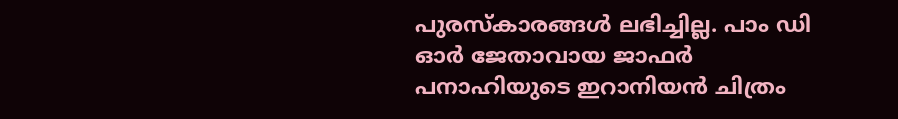പുരസ്കാരങ്ങൾ ലഭിച്ചില്ല. പാം ഡി ഓർ ജേതാവായ ജാഫർ പനാഹിയുടെ ഇറാനിയൻ ചിത്രം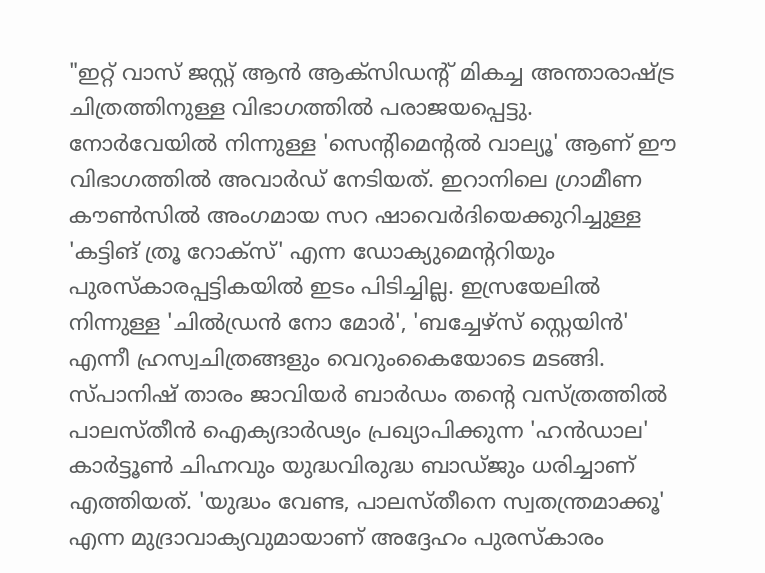"ഇറ്റ് വാസ് ജസ്റ്റ് ആൻ ആക്സിഡന്റ് മികച്ച അന്താരാഷ്ട്ര ചിത്രത്തിനുള്ള വിഭാഗത്തിൽ പരാജയപ്പെട്ടു. നോർവേയിൽ നിന്നുള്ള 'സെന്റിമെന്റൽ വാല്യൂ' ആണ് ഈ വിഭാഗത്തിൽ അവാർഡ് നേടിയത്. ഇറാനിലെ ഗ്രാമീണ കൗൺസിൽ അംഗമായ സറ ഷാവെർദിയെക്കുറിച്ചുള്ള 'കട്ടിങ് ത്രൂ റോക്സ്' എന്ന ഡോക്യുമെന്ററിയും പുരസ്കാരപ്പട്ടികയിൽ ഇടം പിടിച്ചില്ല. ഇസ്രയേലിൽ നിന്നുള്ള 'ചിൽഡ്രൻ നോ മോർ', 'ബച്ചേഴ്സ് സ്റ്റെയിൻ' എന്നീ ഹ്രസ്വചിത്രങ്ങളും വെറുംകൈയോടെ മടങ്ങി.
സ്പാനിഷ് താരം ജാവിയർ ബാർഡം തന്റെ വസ്ത്രത്തിൽ പാലസ്തീൻ ഐക്യദാർഢ്യം പ്രഖ്യാപിക്കുന്ന 'ഹൻഡാല' കാർട്ടൂൺ ചിഹ്നവും യുദ്ധവിരുദ്ധ ബാഡ്ജും ധരിച്ചാണ് എത്തിയത്. 'യുദ്ധം വേണ്ട, പാലസ്തീനെ സ്വതന്ത്രമാക്കൂ' എന്ന മുദ്രാവാക്യവുമായാണ് അദ്ദേഹം പുരസ്കാരം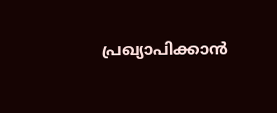പ്രഖ്യാപിക്കാൻ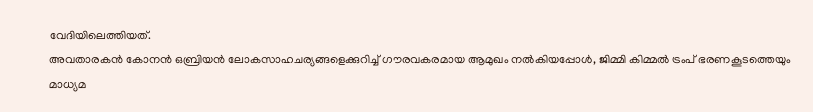വേദിയിലെത്തിയത്.
അവതാരകൻ കോനൻ ഒബ്രിയൻ ലോകസാഹചര്യങ്ങളെക്കുറിച്ച് ഗൗരവകരമായ ആമുഖം നൽകിയപ്പോൾ, ജിമ്മി കിമ്മൽ ട്രംപ് ഭരണകൂടത്തെയും മാധ്യമ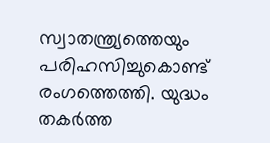സ്വാതന്ത്ര്യത്തെയും പരിഹസിച്ചുകൊണ്ട് രംഗത്തെത്തി. യുദ്ധം തകർത്ത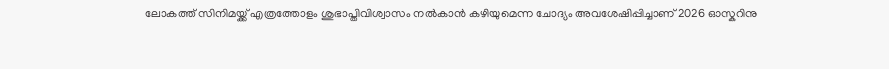ലോകത്ത് സിനിമയ്ക്ക് എത്രത്തോളം ശുഭാപ്തിവിശ്വാസം നൽകാൻ കഴിയുമെന്ന ചോദ്യം അവശേഷിപ്പിച്ചാണ് 2026 ഓസ്കറിനു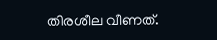തിരശീല വീണത്.